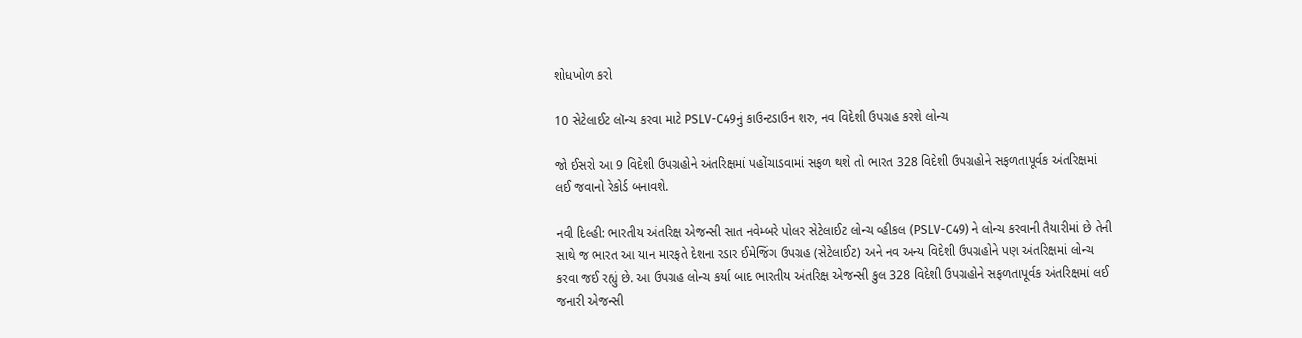શોધખોળ કરો

10 સેટેલાઈટ લૉન્ચ કરવા માટે PSLV-C49નું કાઉન્ટડાઉન શરુ, નવ વિદેશી ઉપગ્રહ કરશે લોન્ચ

જો ઈસરો આ 9 વિદેશી ઉપગ્રહોને અંતરિક્ષમાં પહોંચાડવામાં સફળ થશે તો ભારત 328 વિદેશી ઉપગ્રહોને સફળતાપૂર્વક અંતરિક્ષમાં લઈ જવાનો રેકોર્ડ બનાવશે.

નવી દિલ્હી: ભારતીય અંતરિક્ષ એજન્સી સાત નવેમ્બરે પોલર સેટેલાઈટ લોન્ચ વ્હીકલ (PSLV-C49) ને લોન્ચ કરવાની તૈયારીમાં છે તેની સાથે જ ભારત આ યાન મારફતે દેશના રડાર ઈમેજિંગ ઉપગ્રહ (સેટેલાઈટ) અને નવ અન્ય વિદેશી ઉપગ્રહોને પણ અંતરિક્ષમાં લોન્ચ કરવા જઈ રહ્યું છે. આ ઉપગ્રહ લોન્ચ કર્યા બાદ ભારતીય અંતરિક્ષ એજન્સી કુલ 328 વિદેશી ઉપગ્રહોને સફળતાપૂર્વક અંતરિક્ષમાં લઈ જનારી એજન્સી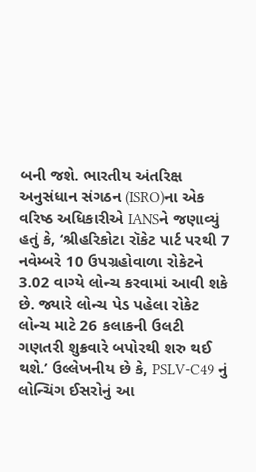બની જશે. ભારતીય અંતરિક્ષ અનુસંધાન સંગઠન (ISRO)ના એક વરિષ્ઠ અધિકારીએ IANSને જણાવ્યું હતું કે, ‘શ્રીહરિકોટા રૉકેટ પાર્ટ પરથી 7 નવેમ્બરે 10 ઉપગ્રહોવાળા રોકેટને 3.02 વાગ્યે લોન્ચ કરવામાં આવી શકે છે. જ્યારે લોન્ચ પેડ પહેલા રોકેટ લોન્ચ માટે 26 કલાકની ઉલટી ગણતરી શુક્રવારે બપોરથી શરુ થઈ થશે.’ ઉલ્લેખનીય છે કે, PSLV-C49 નું લોન્ચિંગ ઈસરોનું આ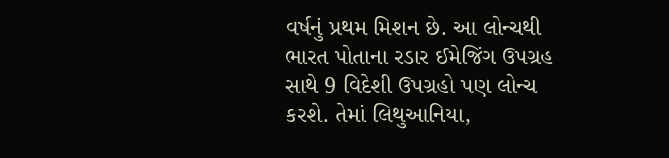વર્ષનું પ્રથમ મિશન છે. આ લોન્ચથી ભારત પોતાના રડાર ઈમેજિંગ ઉપગ્રહ સાથે 9 વિદેશી ઉપગ્રહો પણ લોન્ચ કરશે. તેમાં લિથુઆનિયા,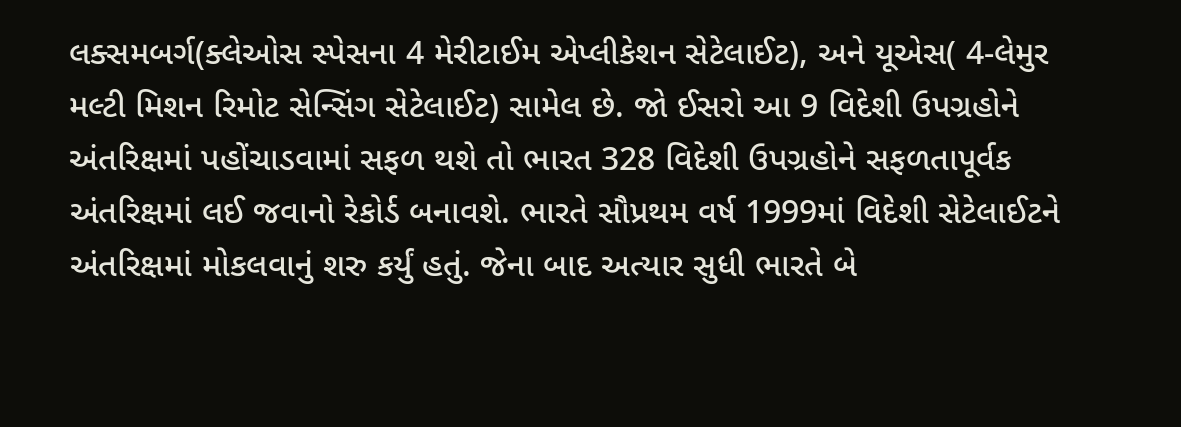લક્સમબર્ગ(ક્લેઓસ સ્પેસના 4 મેરીટાઈમ એપ્લીકેશન સેટેલાઈટ), અને યૂએસ( 4-લેમુર મલ્ટી મિશન રિમોટ સેન્સિંગ સેટેલાઈટ) સામેલ છે. જો ઈસરો આ 9 વિદેશી ઉપગ્રહોને અંતરિક્ષમાં પહોંચાડવામાં સફળ થશે તો ભારત 328 વિદેશી ઉપગ્રહોને સફળતાપૂર્વક અંતરિક્ષમાં લઈ જવાનો રેકોર્ડ બનાવશે. ભારતે સૌપ્રથમ વર્ષ 1999માં વિદેશી સેટેલાઈટને અંતરિક્ષમાં મોકલવાનું શરુ કર્યું હતું. જેના બાદ અત્યાર સુધી ભારતે બે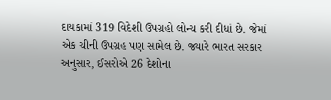દાયકામાં 319 વિદેશી ઉપગ્રહો લોન્ચ કરી દીધાં છે. જેમાં એક ચીની ઉપગ્રહ પણ સામેલ છે. જ્યારે ભારત સરકાર અનુસાર, ઈસરોએ 26 દેશોના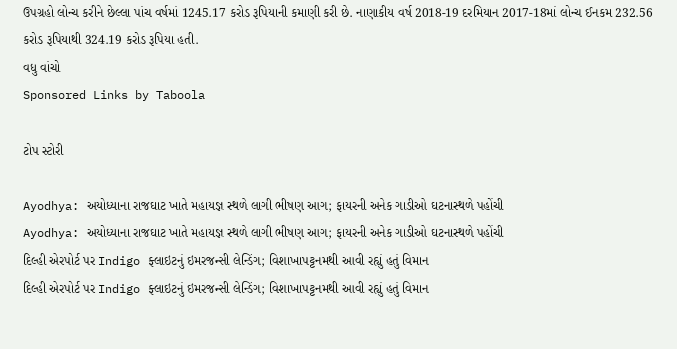ઉપગ્રહો લોન્ચ કરીને છેલ્લા પાંચ વર્ષમાં 1245.17 કરોડ રૂપિયાની કમાણી કરી છે. નાણાકીય વર્ષ 2018-19 દરમિયાન 2017-18માં લોન્ચ ઈનકમ 232.56 કરોડ રૂપિયાથી 324.19 કરોડ રૂપિયા હતી.
વધુ વાંચો
Sponsored Links by Taboola

ટોપ સ્ટોરી

Ayodhya: અયોધ્યાના રાજઘાટ ખાતે મહાયજ્ઞ સ્થળે લાગી ભીષણ આગ; ફાયરની અનેક ગાડીઓ ઘટનાસ્થળે પહોંચી
Ayodhya: અયોધ્યાના રાજઘાટ ખાતે મહાયજ્ઞ સ્થળે લાગી ભીષણ આગ; ફાયરની અનેક ગાડીઓ ઘટનાસ્થળે પહોંચી
દિલ્હી એરપોર્ટ પર Indigo ફ્લાઇટનું ઇમરજન્સી લેન્ડિંગ; વિશાખાપટ્ટનમથી આવી રહ્યું હતું વિમાન
દિલ્હી એરપોર્ટ પર Indigo ફ્લાઇટનું ઇમરજન્સી લેન્ડિંગ; વિશાખાપટ્ટનમથી આવી રહ્યું હતું વિમાન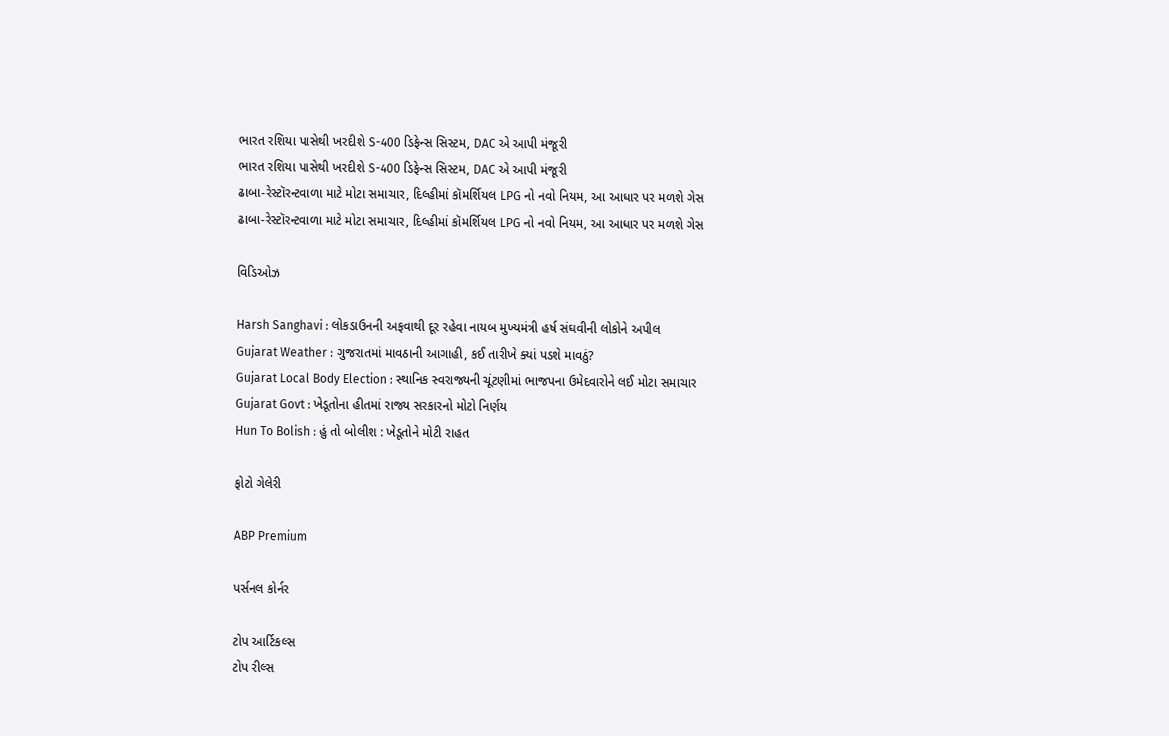ભારત રશિયા પાસેથી ખરદીશે S-400 ડિફેન્સ સિસ્ટમ, DAC એ આપી મંજૂરી
ભારત રશિયા પાસેથી ખરદીશે S-400 ડિફેન્સ સિસ્ટમ, DAC એ આપી મંજૂરી
ઢાબા-રેસ્ટૉરન્ટવાળા માટે મોટા સમાચાર, દિલ્હીમાં કૉમર્શિયલ LPG નો નવો નિયમ, આ આધાર પર મળશે ગેસ
ઢાબા-રેસ્ટૉરન્ટવાળા માટે મોટા સમાચાર, દિલ્હીમાં કૉમર્શિયલ LPG નો નવો નિયમ, આ આધાર પર મળશે ગેસ

વિડિઓઝ

Harsh Sanghavi : લોકડાઉનની અફવાથી દૂર રહેવા નાયબ મુખ્યમંત્રી હર્ષ સંઘવીની લોકોને અપીલ
Gujarat Weather : ગુજરાતમાં માવઠાની આગાહી, કઈ તારીખે ક્યાં પડશે માવઠું?
Gujarat Local Body Election : સ્થાનિક સ્વરાજ્યની ચૂંટણીમાં ભાજપના ઉમેદવારોને લઈ મોટા સમાચાર
Gujarat Govt : ખેડૂતોના હીતમાં રાજ્ય સરકારનો મોટો નિર્ણય
Hun To Bolish : હું તો બોલીશ : ખેડૂતોને મોટી રાહત

ફોટો ગેલેરી

ABP Premium

પર્સનલ કોર્નર

ટોપ આર્ટિકલ્સ
ટોપ રીલ્સ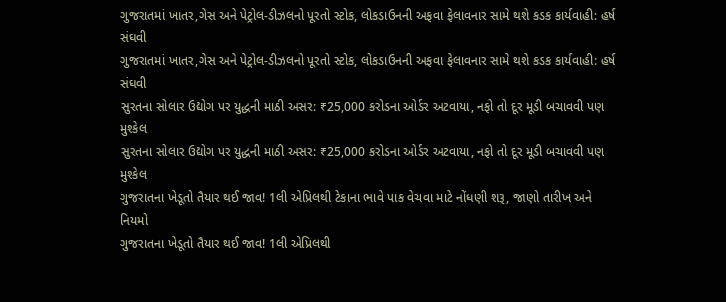ગુજરાતમાં ખાતર,ગેસ અને પેટ્રોલ-ડીઝલનો પૂરતો સ્ટોક, લોકડાઉનની અફવા ફેલાવનાર સામે થશે કડક કાર્યવાહી: હર્ષ સંઘવી
ગુજરાતમાં ખાતર,ગેસ અને પેટ્રોલ-ડીઝલનો પૂરતો સ્ટોક, લોકડાઉનની અફવા ફેલાવનાર સામે થશે કડક કાર્યવાહી: હર્ષ સંઘવી
સુરતના સોલાર ઉદ્યોગ પર યુદ્ધની માઠી અસર: ₹25,000 કરોડના ઓર્ડર અટવાયા, નફો તો દૂર મૂડી બચાવવી પણ મુશ્કેલ
સુરતના સોલાર ઉદ્યોગ પર યુદ્ધની માઠી અસર: ₹25,000 કરોડના ઓર્ડર અટવાયા, નફો તો દૂર મૂડી બચાવવી પણ મુશ્કેલ
ગુજરાતના ખેડૂતો તૈયાર થઈ જાવ! 1લી એપ્રિલથી ટેકાના ભાવે પાક વેચવા માટે નોંધણી શરૂ, જાણો તારીખ અને નિયમો
ગુજરાતના ખેડૂતો તૈયાર થઈ જાવ! 1લી એપ્રિલથી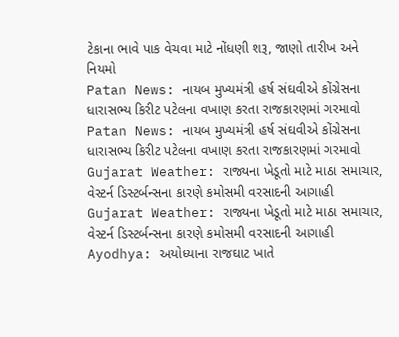ટેકાના ભાવે પાક વેચવા માટે નોંધણી શરૂ, જાણો તારીખ અને નિયમો
Patan News: નાયબ મુખ્યમંત્રી હર્ષ સંઘવીએ કોંગ્રેસના ધારાસભ્ય કિરીટ પટેલના વખાણ કરતા રાજકારણમાં ગરમાવો
Patan News: નાયબ મુખ્યમંત્રી હર્ષ સંઘવીએ કોંગ્રેસના ધારાસભ્ય કિરીટ પટેલના વખાણ કરતા રાજકારણમાં ગરમાવો
Gujarat Weather: રાજ્યના ખેડૂતો માટે માઠા સમાચાર, વેસ્ટર્ન ડિસ્ટર્બન્સના કારણે કમોસમી વરસાદની આગાહી
Gujarat Weather: રાજ્યના ખેડૂતો માટે માઠા સમાચાર, વેસ્ટર્ન ડિસ્ટર્બન્સના કારણે કમોસમી વરસાદની આગાહી
Ayodhya: અયોધ્યાના રાજઘાટ ખાતે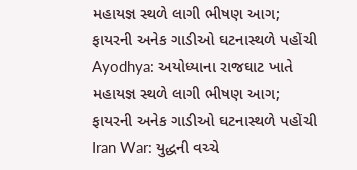મહાયજ્ઞ સ્થળે લાગી ભીષણ આગ; ફાયરની અનેક ગાડીઓ ઘટનાસ્થળે પહોંચી
Ayodhya: અયોધ્યાના રાજઘાટ ખાતે મહાયજ્ઞ સ્થળે લાગી ભીષણ આગ; ફાયરની અનેક ગાડીઓ ઘટનાસ્થળે પહોંચી
Iran War: યુદ્ધની વચ્ચે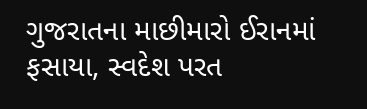ગુજરાતના માછીમારો ઈરાનમાં ફસાયા, સ્વદેશ પરત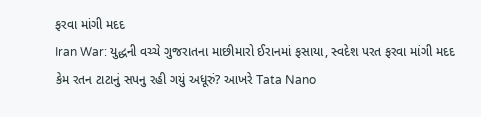ફરવા માંગી મદદ
Iran War: યુદ્ધની વચ્ચે ગુજરાતના માછીમારો ઈરાનમાં ફસાયા, સ્વદેશ પરત ફરવા માંગી મદદ
કેમ રતન ટાટાનું સપનુ રહી ગયું અધૂરું? આખરે Tata Nano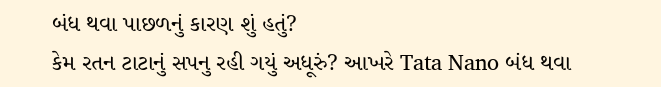બંધ થવા પાછળનું કારણ શું હતું?
કેમ રતન ટાટાનું સપનુ રહી ગયું અધૂરું? આખરે Tata Nano બંધ થવા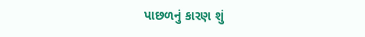પાછળનું કારણ શું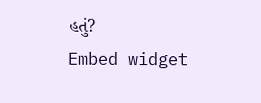હતું?
Embed widget